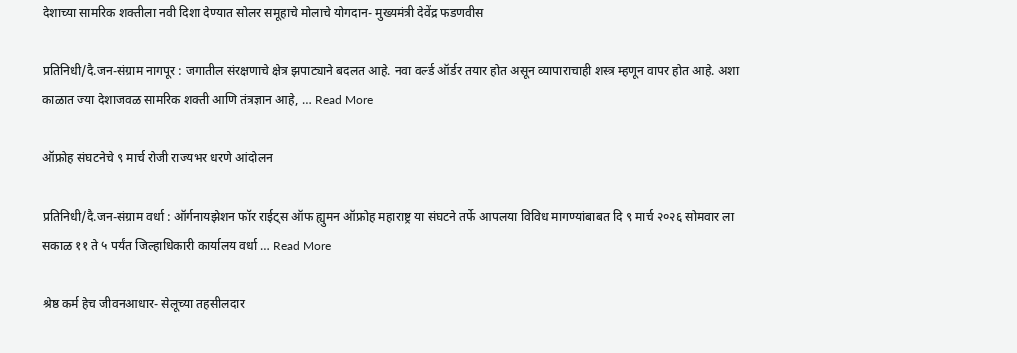देशाच्या सामरिक शक्तीला नवी दिशा देण्यात सोलर समूहाचे मोलाचे योगदान- मुख्यमंत्री देवेंद्र फडणवीस

प्रतिनिधी/दै.जन-संग्राम नागपूर : जगातील संरक्षणाचे क्षेत्र झपाट्याने बदलत आहे. नवा वर्ल्ड ऑर्डर तयार होत असून व्यापाराचाही शस्त्र म्हणून वापर होत आहे. अशा काळात ज्या देशाजवळ सामरिक शक्ती आणि तंत्रज्ञान आहे, … Read More

ऑफ्रोह संघटनेचे ९ मार्च रोजी राज्यभर धरणे आंदोलन

प्रतिनिधी/दै.जन-संग्राम वर्धा : ऑर्गनायझेशन फॉर राईट्स ऑफ ह्युमन ऑफ्रोह महाराष्ट्र या संघटने तर्फे आपलया विविध मागण्यांबाबत दि ९ मार्च २०२६ सोमवार ला सकाळ ११ ते ५ पर्यंत जिल्हाधिकारी कार्यालय वर्धा … Read More

श्रेष्ठ कर्म हेच जीवनआधार- सेलूच्या तहसीलदार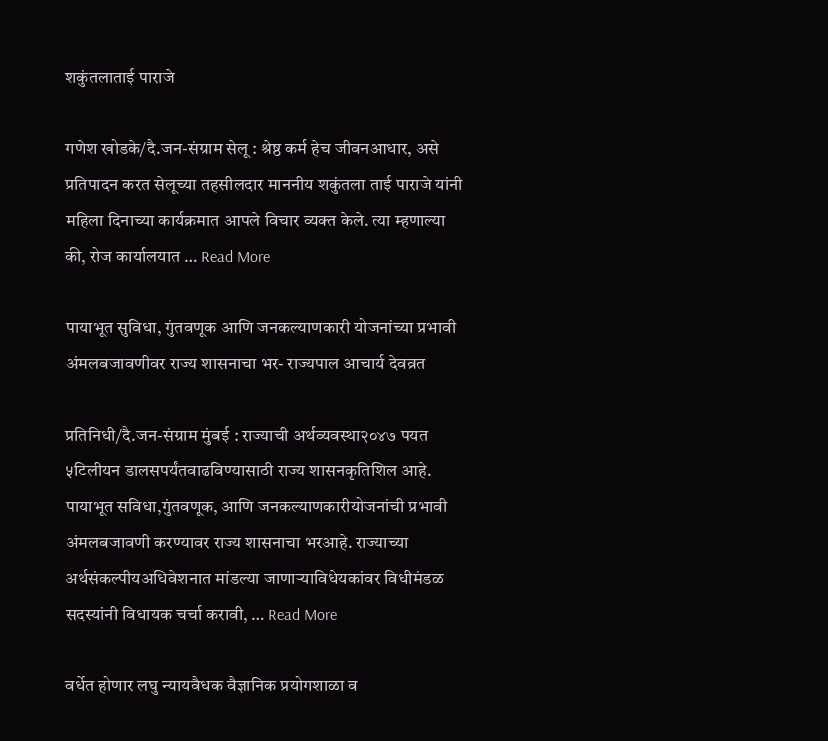शकुंतलाताई पाराजे

गणेश खोडके/दै.जन-संग्राम सेलू : श्रेष्ठ कर्म हेच जीवनआधार, असे प्रतिपादन करत सेलूच्या तहसीलदार माननीय शकुंतला ताई पाराजे यांनी महिला दिनाच्या कार्यक्रमात आपले विचार व्यक्त केले. त्या म्हणाल्या की, रोज कार्यालयात … Read More

पायाभूत सुविधा, गुंतवणूक आणि जनकल्याणकारी योजनांच्या प्रभावी अंमलबजावणीवर राज्य शासनाचा भर- राज्यपाल आचार्य देवव्रत

प्रतिनिधी/दै.जन-संग्राम मुंबई : राज्याची अर्थव्यवस्था२०४७ पयत ५टिलीयन डालसपर्यंतवाढविण्यासाठी राज्य शासनकृतिशिल आहे. पायाभूत सविधा,गुंतवणूक, आणि जनकल्याणकारीयोजनांची प्रभावी अंमलबजावणी करण्यावर राज्य शासनाचा भरआहे. राज्याच्या अर्थसंकल्पीयअधिवेशनात मांडल्या जाणाऱ्याविधेयकांवर विधीमंडळ सदस्यांनी विधायक चर्चा करावी, … Read More

वर्धेत होणार लघु न्यायवैधक वैज्ञानिक प्रयोगशाळा व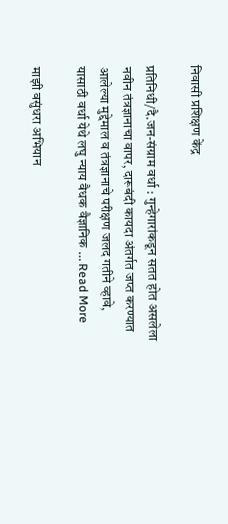निवासी प्रशिक्षण केंद्र

प्रतिनिधी/दै.जन-संग्राम वर्धा : गुन्हेगारांकडून सतत होत असलेला नवीन तंत्रज्ञानाचा वापर, दारूबंदी कायदा अंतर्गत जप्त करण्यात आलेल्या मुद्देमाल व तंत्रज्ञानाचे परीक्षण जलद गतीने व्हावे, यासाठी वर्धा येथे लघु न्याय वैधक वैज्ञानिक … Read More

माझी वसुंधरा अभियान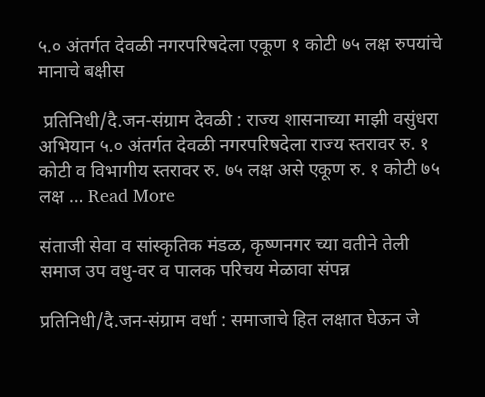५.० अंतर्गत देवळी नगरपरिषदेला एकूण १ कोटी ७५ लक्ष रुपयांचे मानाचे बक्षीस

 प्रतिनिधी/दै.जन-संग्राम देवळी : राज्य शासनाच्या माझी वसुंधरा अभियान ५.० अंतर्गत देवळी नगरपरिषदेला राज्य स्तरावर रु. १ कोटी व विभागीय स्तरावर रु. ७५ लक्ष असे एकूण रु. १ कोटी ७५ लक्ष … Read More

संताजी सेवा व सांस्कृतिक मंडळ, कृष्णनगर च्या वतीने तेली समाज उप वधु-वर व पालक परिचय मेळावा संपन्न

प्रतिनिधी/दै.जन-संग्राम वर्धा : समाजाचे हित लक्षात घेऊन जे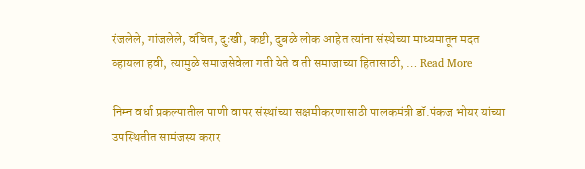रंजलेले, गांजलेले, वंचित, दुःखी, कष्टी, दुबळे लोक आहेत त्यांना संस्थेच्या माध्यमातून मदत व्हायला हवी, त्यामुळे समाजसेवेला गती येते व ती समाजाच्या हितासाठी, … Read More

निम्न वर्धा प्रकल्पातील पाणी वापर संस्थांच्या सक्षमीकरणासाठी पालकमंत्री डॉ.पंकज भोयर यांच्या उपस्थितीत सामंजस्य करार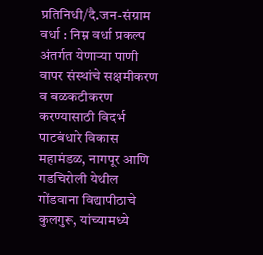प्रतिनिधी/दै.जन-संग्राम वर्धा : निम्न वर्धा प्रकल्प अंतर्गत येणाऱ्या पाणी वापर संस्थांचे सक्षमीकरण व बळकटीकरण करण्यासाठी विदर्भ पाटबंधारे विकास महामंडळ, नागपूर आणि गडचिरोली येथील गोंडवाना विद्यापीठाचे कुलगुरू, यांच्यामध्ये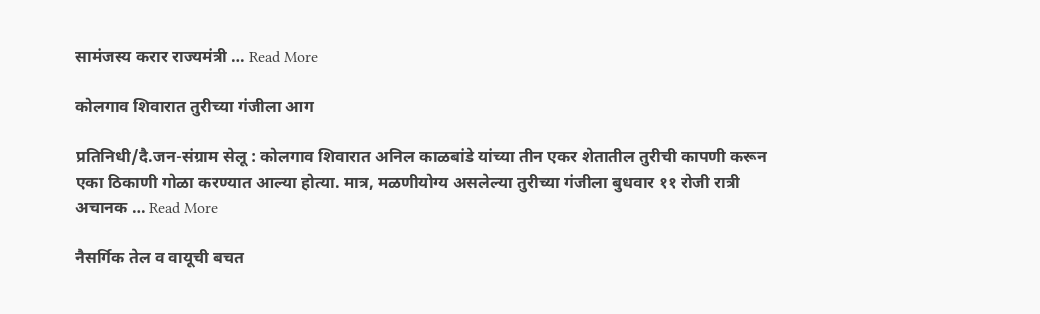सामंजस्य करार राज्यमंत्री … Read More

कोलगाव शिवारात तुरीच्या गंजीला आग

प्रतिनिधी/दै.जन-संग्राम सेलू : कोलगाव शिवारात अनिल काळबांडे यांच्या तीन एकर शेतातील तुरीची कापणी करून एका ठिकाणी गोळा करण्यात आल्या होत्या. मात्र, मळणीयोग्य असलेल्या तुरीच्या गंजीला बुधवार ११ रोजी रात्री अचानक … Read More

नैसर्गिक तेल व वायूची बचत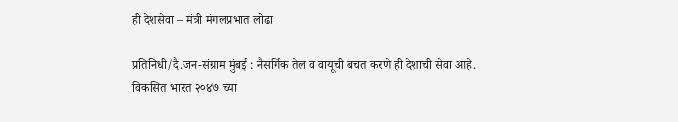ही देशसेवा – मंत्री मंगलप्रभात लोढा

प्रतिनिधी/दै.जन-संग्राम मुंबई : नैसर्गिक तेल व वायूची बचत करणे ही देशाची सेवा आहे. विकसित भारत २०४७ च्या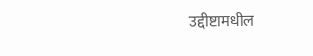उद्दीष्टामधील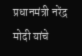प्रधानमंत्री नरेंद्र मोदी यांचे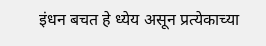इंधन बचत हे ध्येय असून प्रत्येकाच्या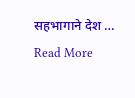सहभागाने देश … Read More